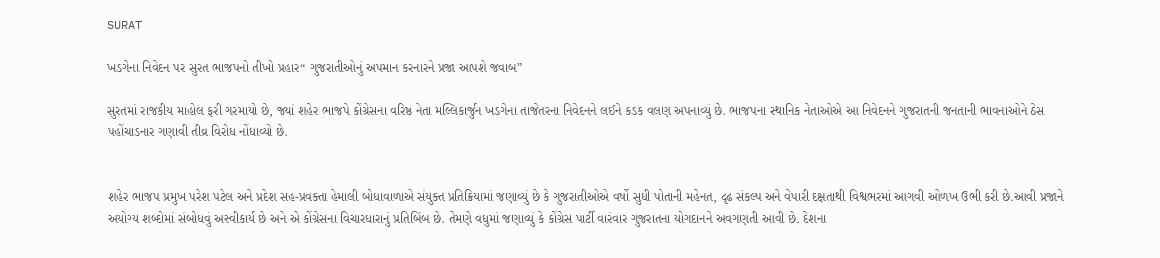SURAT

ખડગેના નિવેદન પર સુરત ભાજપનો તીખો પ્રહાર“ ગુજરાતીઓનું અપમાન કરનારને પ્રજા આપશે જવાબ”

સુરતમાં રાજકીય માહોલ ફરી ગરમાયો છે, જ્યાં શહેર ભાજપે કોંગ્રેસના વરિષ્ઠ નેતા મલ્લિકાર્જુન ખડગેના તાજેતરના નિવેદનને લઈને કડક વલણ અપનાવ્યું છે. ભાજપના સ્થાનિક નેતાઓએ આ નિવેદનને ગુજરાતની જનતાની ભાવનાઓને ઠેસ પહોંચાડનાર ગણાવી તીવ્ર વિરોધ નોંધાવ્યો છે.


શહેર ભાજપ પ્રમુખ પરેશ પટેલ અને પ્રદેશ સહ-પ્રવક્તા હેમાલી બોધાવાળાએ સંયુક્ત પ્રતિક્રિયામાં જણાવ્યું છે કે ગુજરાતીઓએ વર્ષો સુધી પોતાની મહેનત, દૃઢ સંકલ્પ અને વેપારી દક્ષતાથી વિશ્વભરમાં આગવી ઓળખ ઉભી કરી છે.આવી પ્રજાને અયોગ્ય શબ્દોમાં સંબોધવું અસ્વીકાર્ય છે અને એ કોંગ્રેસના વિચારધારાનું પ્રતિબિંબ છે. તેમણે વધુમાં જણાવ્યું કે કોંગ્રેસ પાર્ટી વારંવાર ગુજરાતના યોગદાનને અવગણતી આવી છે. દેશના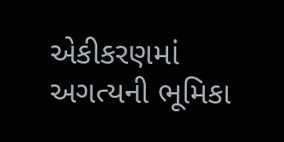એકીકરણમાં અગત્યની ભૂમિકા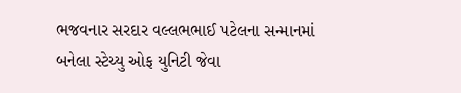ભજવનાર સરદાર વલ્લભભાઈ પટેલના સન્માનમાં બનેલા સ્ટેચ્યુ ઓફ યુનિટી જેવા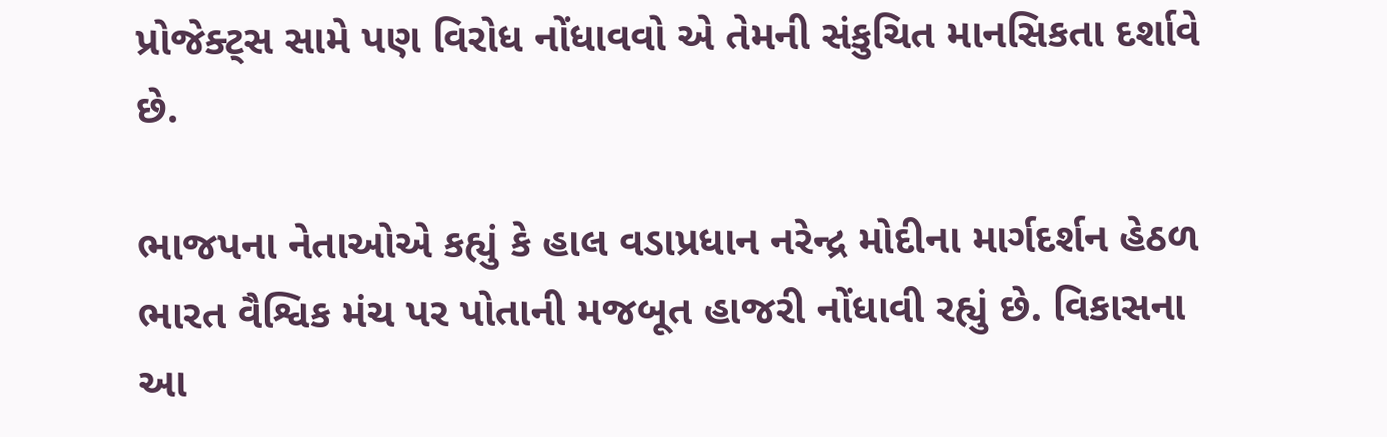પ્રોજેક્ટ્સ સામે પણ વિરોધ નોંધાવવો એ તેમની સંકુચિત માનસિકતા દર્શાવે છે.

ભાજપના નેતાઓએ કહ્યું કે હાલ વડાપ્રધાન નરેન્દ્ર મોદીના માર્ગદર્શન હેઠળ ભારત વૈશ્વિક મંચ પર પોતાની મજબૂત હાજરી નોંધાવી રહ્યું છે. વિકાસના આ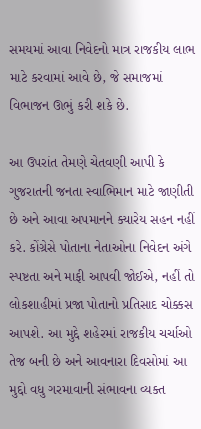સમયમાં આવા નિવેદનો માત્ર રાજકીય લાભ માટે કરવામાં આવે છે, જે સમાજમાં વિભાજન ઊભું કરી શકે છે.

આ ઉપરાંત તેમણે ચેતવણી આપી કે ગુજરાતની જનતા સ્વાભિમાન માટે જાણીતી છે અને આવા અપમાનને ક્યારેય સહન નહીં કરે. કોંગ્રેસે પોતાના નેતાઓના નિવેદન અંગે સ્પષ્ટતા અને માફી આપવી જોઈએ, નહીં તો લોકશાહીમાં પ્રજા પોતાનો પ્રતિસાદ ચોક્કસ આપશે. આ મુદ્દે શહેરમાં રાજકીય ચર્ચાઓ તેજ બની છે અને આવનારા દિવસોમાં આ મુદ્દો વધુ ગરમાવાની સંભાવના વ્યક્ત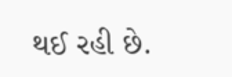થઈ રહી છે.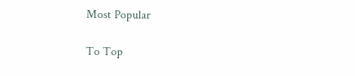Most Popular

To Top